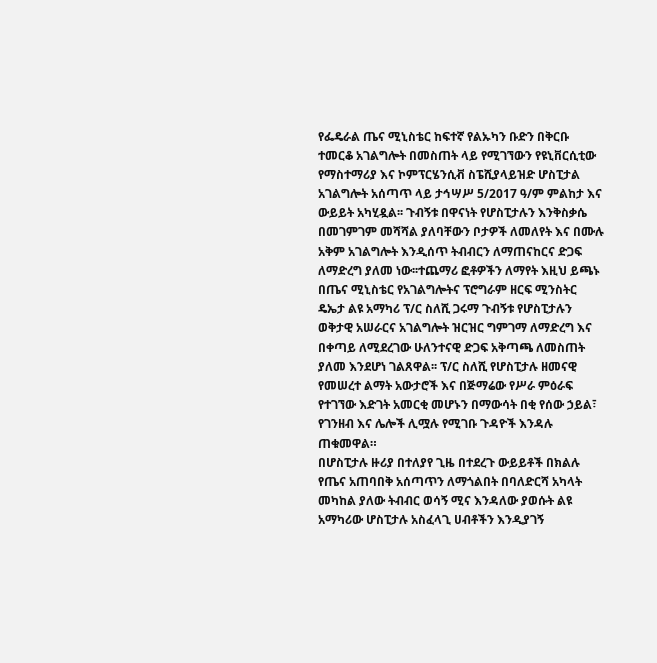የፌዴራል ጤና ሚኒስቴር ከፍተኛ የልኡካን ቡድን በቅርቡ ተመርቆ አገልግሎት በመስጠት ላይ የሚገኘውን የዩኒቨርሲቲው የማስተማሪያ እና ኮምፕርሄንሲቭ ስፔሺያላይዝድ ሆስፒታል አገልግሎት አሰጣጥ ላይ ታኅሣሥ 5/2017 ዓ/ም ምልከታ እና ውይይት አካሂዷል፡፡ ጉብኝቱ በዋናነት የሆስፒታሉን እንቅስቃሴ በመገምገም መሻሻል ያለባቸውን ቦታዎች ለመለየት እና በሙሉ አቅም አገልግሎት እንዲሰጥ ትብብርን ለማጠናከርና ድጋፍ ለማድረግ ያለመ ነው፡፡ተጨማሪ ፎቶዎችን ለማየት እዚህ ይጫኑ
በጤና ሚኒስቴር የአገልግሎትና ፕሮግራም ዘርፍ ሚንስትር ዴኤታ ልዩ አማካሪ ፕ/ር ስለሺ ጋሩማ ጉብኝቱ የሆስፒታሉን ወቅታዊ አሠራርና አገልግሎት ዝርዝር ግምገማ ለማድረግ እና በቀጣይ ለሚደረገው ሁለንተናዊ ድጋፍ አቅጣጫ ለመስጠት ያለመ እንደሆነ ገልጸዋል፡፡ ፕ/ር ስለሺ የሆስፒታሉ ዘመናዊ የመሠረተ ልማት አውታሮች እና በጅማሬው የሥራ ምዕራፍ የተገኘው እድገት አመርቂ መሆኑን በማውሳት በቂ የሰው ኃይል፣ የገንዘብ እና ሌሎች ሊሟሉ የሚገቡ ጉዳዮች እንዳሉ ጠቁመዋል።
በሆስፒታሉ ዙሪያ በተለያየ ጊዜ በተደረጉ ውይይቶች በክልሉ የጤና አጠባበቅ አሰጣጥን ለማጎልበት በባለድርሻ አካላት መካከል ያለው ትብብር ወሳኝ ሚና እንዳለው ያወሱት ልዩ አማካሪው ሆስፒታሉ አስፈላጊ ሀብቶችን እንዲያገኝ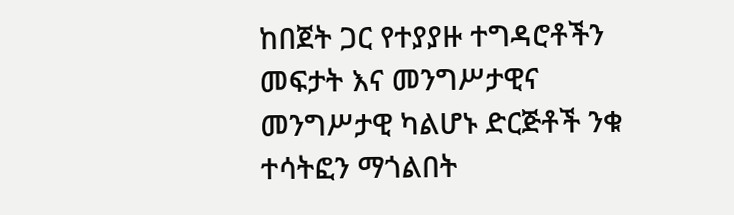ከበጀት ጋር የተያያዙ ተግዳሮቶችን መፍታት እና መንግሥታዊና መንግሥታዊ ካልሆኑ ድርጅቶች ንቁ ተሳትፎን ማጎልበት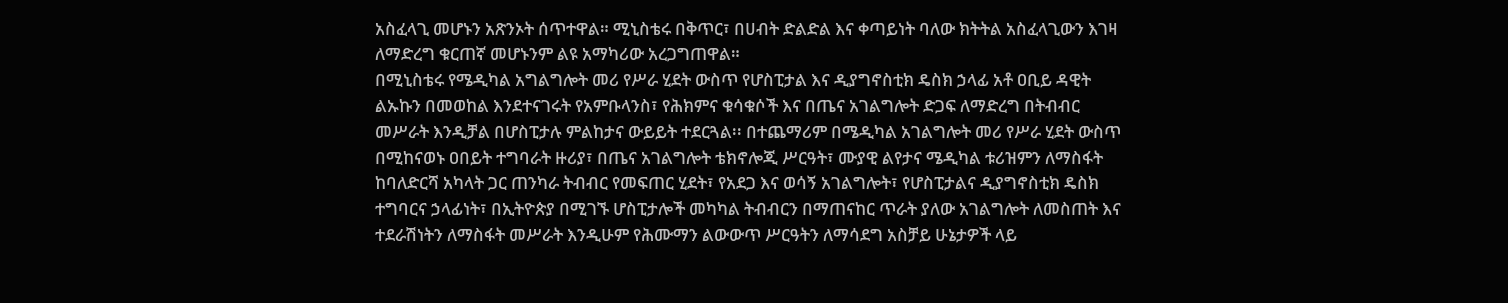አስፈላጊ መሆኑን አጽንኦት ሰጥተዋል። ሚኒስቴሩ በቅጥር፣ በሀብት ድልድል እና ቀጣይነት ባለው ክትትል አስፈላጊውን እገዛ ለማድረግ ቁርጠኛ መሆኑንም ልዩ አማካሪው አረጋግጠዋል።
በሚኒስቴሩ የሜዲካል አግልግሎት መሪ የሥራ ሂደት ውስጥ የሆስፒታል እና ዲያግኖስቲክ ዴስክ ኃላፊ አቶ ዐቢይ ዳዊት ልኡኩን በመወከል እንደተናገሩት የአምቡላንስ፣ የሕክምና ቁሳቁሶች እና በጤና አገልግሎት ድጋፍ ለማድረግ በትብብር መሥራት እንዲቻል በሆስፒታሉ ምልከታና ውይይት ተደርጓል፡፡ በተጨማሪም በሜዲካል አገልግሎት መሪ የሥራ ሂደት ውስጥ በሚከናወኑ ዐበይት ተግባራት ዙሪያ፣ በጤና አገልግሎት ቴክኖሎጂ ሥርዓት፣ ሙያዊ ልየታና ሜዲካል ቱሪዝምን ለማስፋት ከባለድርሻ አካላት ጋር ጠንካራ ትብብር የመፍጠር ሂደት፣ የአደጋ እና ወሳኝ አገልግሎት፣ የሆስፒታልና ዲያግኖስቲክ ዴስክ ተግባርና ኃላፊነት፣ በኢትዮጵያ በሚገኙ ሆስፒታሎች መካካል ትብብርን በማጠናከር ጥራት ያለው አገልግሎት ለመስጠት እና ተደራሽነትን ለማስፋት መሥራት እንዲሁም የሕሙማን ልውውጥ ሥርዓትን ለማሳደግ አስቻይ ሁኔታዎች ላይ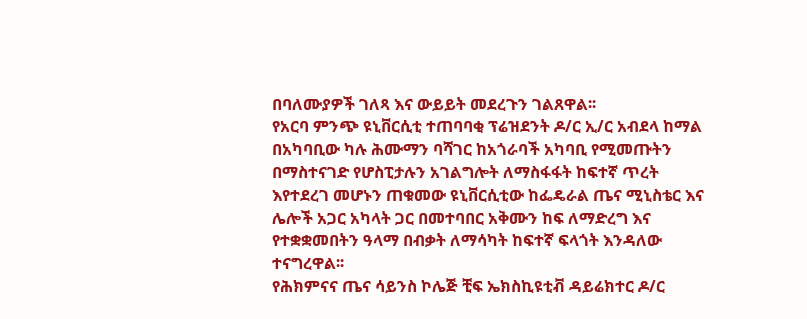በባለሙያዎች ገለጻ እና ውይይት መደረጉን ገልጸዋል፡፡
የአርባ ምንጭ ዩኒቨርሲቲ ተጠባባቂ ፕሬዝደንት ዶ/ር ኢ/ር አብደላ ከማል በአካባቢው ካሉ ሕሙማን ባሻገር ከአጎራባች አካባቢ የሚመጡትን በማስተናገድ የሆስፒታሉን አገልግሎት ለማስፋፋት ከፍተኛ ጥረት እየተደረገ መሆኑን ጠቁመው ዩኒቨርሲቲው ከፌዴራል ጤና ሚኒስቴር እና ሌሎች አጋር አካላት ጋር በመተባበር አቅሙን ከፍ ለማድረግ እና የተቋቋመበትን ዓላማ በብቃት ለማሳካት ከፍተኛ ፍላጎት እንዳለው ተናግረዋል፡፡
የሕክምናና ጤና ሳይንስ ኮሌጅ ቺፍ ኤክስኪዩቲቭ ዳይሬክተር ዶ/ር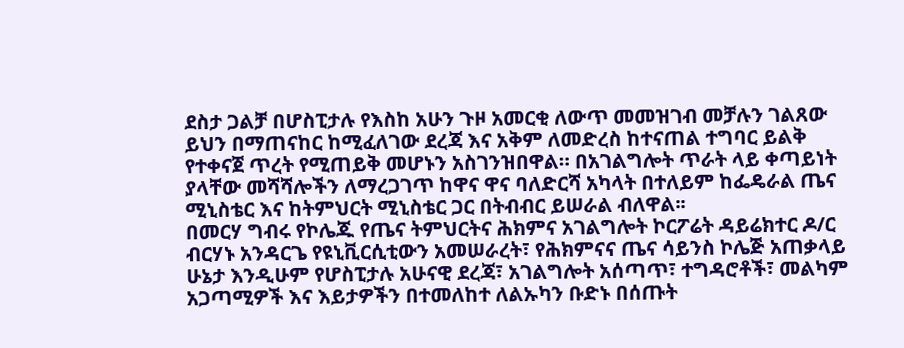ደስታ ጋልቻ በሆስፒታሉ የእስከ አሁን ጉዞ አመርቂ ለውጥ መመዝገብ መቻሉን ገልጸው ይህን በማጠናከር ከሚፈለገው ደረጃ እና አቅም ለመድረስ ከተናጠል ተግባር ይልቅ የተቀናጀ ጥረት የሚጠይቅ መሆኑን አስገንዝበዋል። በአገልግሎት ጥራት ላይ ቀጣይነት ያላቸው መሻሻሎችን ለማረጋገጥ ከዋና ዋና ባለድርሻ አካላት በተለይም ከፌዴራል ጤና ሚኒስቴር እና ከትምህርት ሚኒስቴር ጋር በትብብር ይሠራል ብለዋል፡፡
በመርሃ ግብሩ የኮሌጁ የጤና ትምህርትና ሕክምና አገልግሎት ኮርፖሬት ዳይሬክተር ዶ/ር ብርሃኑ አንዳርጌ የዩኒቪርሲቲውን አመሠራረት፣ የሕክምናና ጤና ሳይንስ ኮሌጅ አጠቃላይ ሁኔታ እንዲሁም የሆስፒታሉ አሁናዊ ደረጃ፣ አገልግሎት አሰጣጥ፣ ተግዳሮቶች፣ መልካም አጋጣሚዎች እና እይታዎችን በተመለከተ ለልኡካን ቡድኑ በሰጡት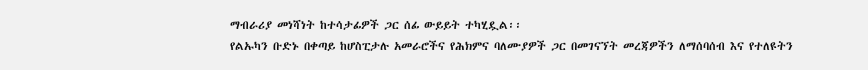ማብራሪያ መነሻነት ከተሳታፊዎች ጋር ሰፊ ውይይት ተካሂዷል፡፡
የልኡካን ቡድኑ በቀጣይ ከሆስፒታሉ አመራሮችና የሕክምና ባለሙያዎች ጋር በመገናኘት መረጃዎችን ለማሰባሰብ እና የተለዩትን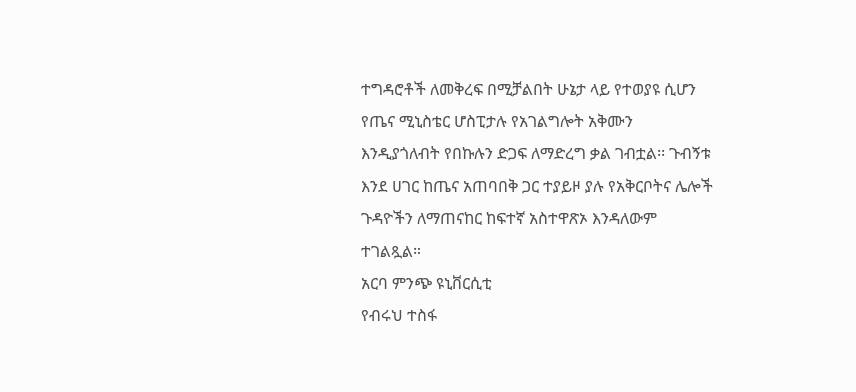ተግዳሮቶች ለመቅረፍ በሚቻልበት ሁኔታ ላይ የተወያዩ ሲሆን የጤና ሚኒስቴር ሆስፒታሉ የአገልግሎት አቅሙን እንዲያጎለብት የበኩሉን ድጋፍ ለማድረግ ቃል ገብቷል፡፡ ጉብኝቱ እንደ ሀገር ከጤና አጠባበቅ ጋር ተያይዞ ያሉ የአቅርቦትና ሌሎች ጉዳዮችን ለማጠናከር ከፍተኛ አስተዋጽኦ እንዳለውም ተገልጿል።
አርባ ምንጭ ዩኒቨርሲቲ
የብሩህ ተስፋ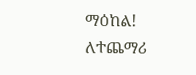ማዕከል!
ለተጨማሪ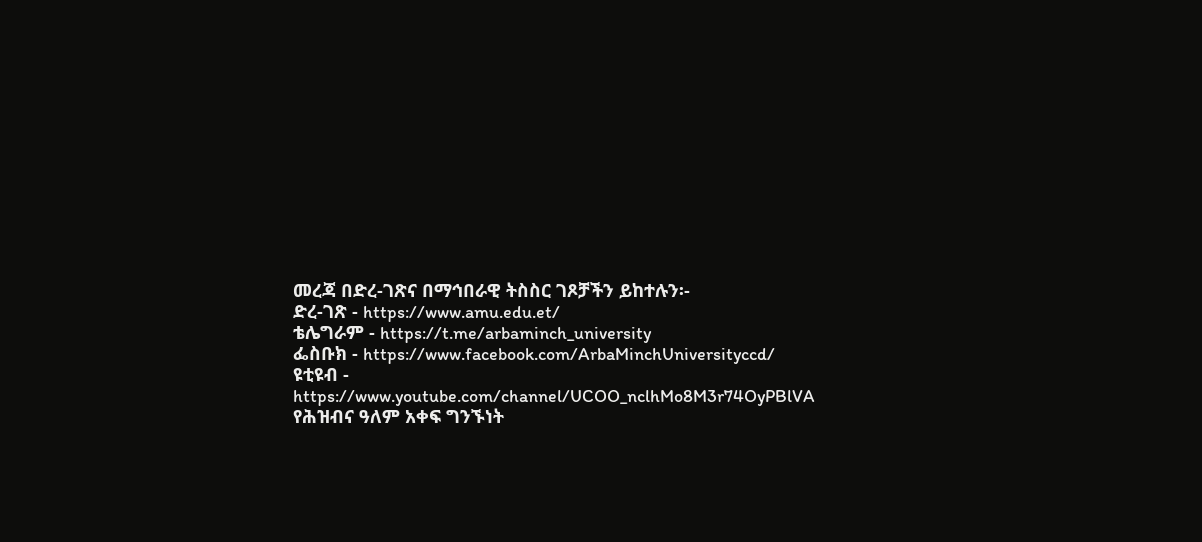መረጃ በድረ-ገጽና በማኅበራዊ ትስስር ገጾቻችን ይከተሉን፡-
ድረ-ገጽ - https://www.amu.edu.et/
ቴሌግራም - https://t.me/arbaminch_university
ፌስቡክ - https://www.facebook.com/ArbaMinchUniversityccd/
ዩቲዩብ - https://www.youtube.com/channel/UCOO_nclhMo8M3r74OyPBlVA
የሕዝብና ዓለም አቀፍ ግንኙነት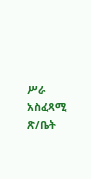ሥራ አስፈጻሚ ጽ/ቤት